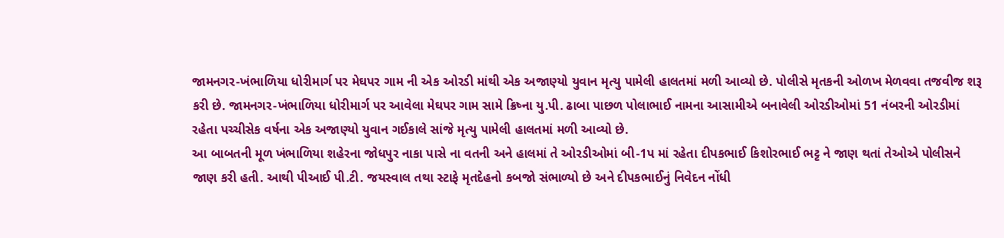જામનગર-ખંભાળિયા ધોરીમાર્ગ પર મેઘપર ગામ ની એક ઓરડી માંથી એક અજાણ્યો યુવાન મૃત્યુ પામેલી હાલતમાં મળી આવ્યો છે. પોલીસે મૃતકની ઓળખ મેળવવા તજવીજ શરૂ કરી છે. જામનગર-ખંભાળિયા ધોરીમાર્ગ પર આવેલા મેઘપર ગામ સામે ક્રિષ્ના યુ.પી. ઢાબા પાછળ પોલાભાઈ નામના આસામીએ બનાવેલી ઓરડીઓમાં 51 નંબરની ઓરડીમાં રહેતા પચ્ચીસેક વર્ષના એક અજાણ્યો યુવાન ગઈકાલે સાંજે મૃત્યુ પામેલી હાલતમાં મળી આવ્યો છે.
આ બાબતની મૂળ ખંભાળિયા શહેરના જોધપુર નાકા પાસે ના વતની અને હાલમાં તે ઓરડીઓમાં બી-1પ માં રહેતા દીપકભાઈ કિશોરભાઈ ભટ્ટ ને જાણ થતાં તેઓએ પોલીસને જાણ કરી હતી. આથી પીઆઈ પી.ટી. જયસ્વાલ તથા સ્ટાફે મૃતદેહનો કબજો સંભાળ્યો છે અને દીપકભાઈનું નિવેદન નોંધી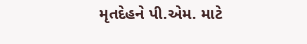મૃતદેહને પી.એમ. માટે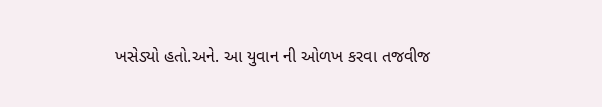ખસેડ્યો હતો.અને. આ યુવાન ની ઓળખ કરવા તજવીજ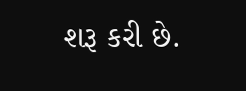શરૂ કરી છે.